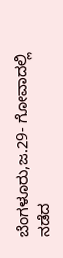ಬೆಂಗಳೂರು,ಜ.29- ಗೋವಾದಲ್ಲಿ ನಡೆದ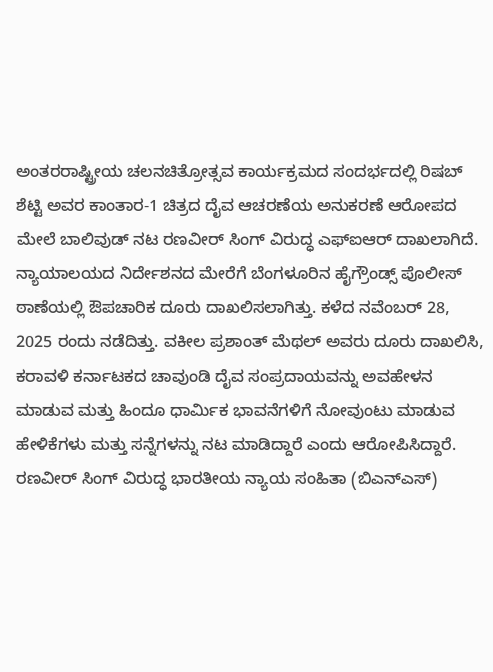ಅಂತರರಾಷ್ಟ್ರೀಯ ಚಲನಚಿತ್ರೋತ್ಸವ ಕಾರ್ಯಕ್ರಮದ ಸಂದರ್ಭದಲ್ಲಿ ರಿಷಬ್ ಶೆಟ್ಟಿ ಅವರ ಕಾಂತಾರ-1 ಚಿತ್ರದ ದೈವ ಆಚರಣೆಯ ಅನುಕರಣೆ ಆರೋಪದ ಮೇಲೆ ಬಾಲಿವುಡ್ ನಟ ರಣವೀರ್ ಸಿಂಗ್ ವಿರುದ್ಧ ಎಫ್ಐಆರ್ ದಾಖಲಾಗಿದೆ.
ನ್ಯಾಯಾಲಯದ ನಿರ್ದೇಶನದ ಮೇರೆಗೆ ಬೆಂಗಳೂರಿನ ಹೈಗ್ರೌಂಡ್ಸ್ ಪೊಲೀಸ್ ಠಾಣೆಯಲ್ಲಿ ಔಪಚಾರಿಕ ದೂರು ದಾಖಲಿಸಲಾಗಿತ್ತು. ಕಳೆದ ನವೆಂಬರ್ 28, 2025 ರಂದು ನಡೆದಿತ್ತು. ವಕೀಲ ಪ್ರಶಾಂತ್ ಮೆಥಲ್ ಅವರು ದೂರು ದಾಖಲಿಸಿ, ಕರಾವಳಿ ಕರ್ನಾಟಕದ ಚಾವುಂಡಿ ದೈವ ಸಂಪ್ರದಾಯವನ್ನು ಅವಹೇಳನ ಮಾಡುವ ಮತ್ತು ಹಿಂದೂ ಧಾರ್ಮಿಕ ಭಾವನೆಗಳಿಗೆ ನೋವುಂಟು ಮಾಡುವ ಹೇಳಿಕೆಗಳು ಮತ್ತು ಸನ್ನೆಗಳನ್ನು ನಟ ಮಾಡಿದ್ದಾರೆ ಎಂದು ಆರೋಪಿಸಿದ್ದಾರೆ.
ರಣವೀರ್ ಸಿಂಗ್ ವಿರುದ್ಧ ಭಾರತೀಯ ನ್ಯಾಯ ಸಂಹಿತಾ (ಬಿಎನ್ಎಸ್)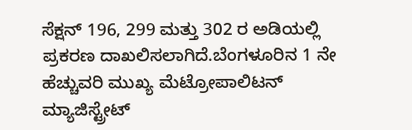ಸೆಕ್ಷನ್ 196, 299 ಮತ್ತು 302 ರ ಅಡಿಯಲ್ಲಿ ಪ್ರಕರಣ ದಾಖಲಿಸಲಾಗಿದೆ.ಬೆಂಗಳೂರಿನ 1 ನೇ ಹೆಚ್ಚುವರಿ ಮುಖ್ಯ ಮೆಟ್ರೋಪಾಲಿಟನ್ ಮ್ಯಾಜಿಸ್ಟ್ರೇಟ್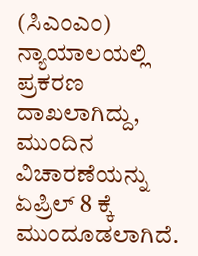(ಸಿಎಂಎಂ) ನ್ಯಾಯಾಲಯಲ್ಲಿ ಪ್ರಕರಣ ದಾಖಲಾಗಿದ್ದು, ಮುಂದಿನ ವಿಚಾರಣೆಯನ್ನು ಏಪ್ರಿಲ್ 8 ಕ್ಕೆ ಮುಂದೂಡಲಾಗಿದೆ.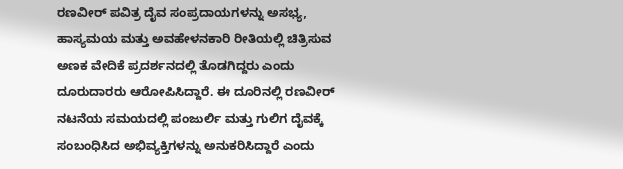ರಣವೀರ್ ಪವಿತ್ರ ದೈವ ಸಂಪ್ರದಾಯಗಳನ್ನು ಅಸಭ್ಯ, ಹಾಸ್ಯಮಯ ಮತ್ತು ಅವಹೇಳನಕಾರಿ ರೀತಿಯಲ್ಲಿ ಚಿತ್ರಿಸುವ ಅಣಕ ವೇದಿಕೆ ಪ್ರದರ್ಶನದಲ್ಲಿ ತೊಡಗಿದ್ದರು ಎಂದು ದೂರುದಾರರು ಆರೋಪಿಸಿದ್ದಾರೆ. ಈ ದೂರಿನಲ್ಲಿ ರಣವೀರ್ ನಟನೆಯ ಸಮಯದಲ್ಲಿ ಪಂಜುರ್ಲಿ ಮತ್ತು ಗುಲಿಗ ದೈವಕ್ಕೆ ಸಂಬಂಧಿಸಿದ ಅಭಿವ್ಯಕ್ತಿಗಳನ್ನು ಅನುಕರಿಸಿದ್ದಾರೆ ಎಂದು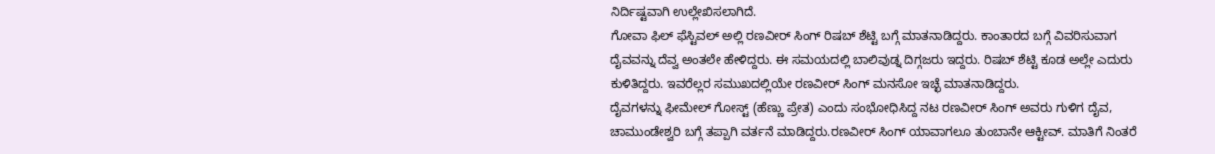ನಿರ್ದಿಷ್ಟವಾಗಿ ಉಲ್ಲೇಖಿಸಲಾಗಿದೆ.
ಗೋವಾ ಫಿಲ್ ಫೆಸ್ಟಿವಲ್ ಅಲ್ಲಿ ರಣವೀರ್ ಸಿಂಗ್ ರಿಷಬ್ ಶೆಟ್ಟಿ ಬಗ್ಗೆ ಮಾತನಾಡಿದ್ದರು. ಕಾಂತಾರದ ಬಗ್ಗೆ ವಿವರಿಸುವಾಗ ದೈವವನ್ನು ದೆವ್ವ ಅಂತಲೇ ಹೇಳಿದ್ದರು. ಈ ಸಮಯದಲ್ಲಿ ಬಾಲಿವುಡ್ನ ದಿಗ್ಗಜರು ಇದ್ದರು. ರಿಷಬ್ ಶೆಟ್ಟಿ ಕೂಡ ಅಲ್ಲೇ ಎದುರು ಕುಳಿತಿದ್ದರು. ಇವರೆಲ್ಲರ ಸಮುಖದಲ್ಲಿಯೇ ರಣವೀರ್ ಸಿಂಗ್ ಮನಸೋ ಇಚ್ಛೆ ಮಾತನಾಡಿದ್ದರು.
ದೈವಗಳನ್ನು ಫೀಮೇಲ್ ಗೋಸ್ಟ್ (ಹೆಣ್ಣು ಪ್ರೇತ) ಎಂದು ಸಂಭೋಧಿಸಿದ್ದ ನಟ ರಣವೀರ್ ಸಿಂಗ್ ಅವರು ಗುಳಿಗ ದೈವ, ಚಾಮುಂಡೇಶ್ವರಿ ಬಗ್ಗೆ ತಪ್ಪಾಗಿ ವರ್ತನೆ ಮಾಡಿದ್ದರು.ರಣವೀರ್ ಸಿಂಗ್ ಯಾವಾಗಲೂ ತುಂಬಾನೇ ಆಕ್ಟೀವ್. ಮಾತಿಗೆ ನಿಂತರೆ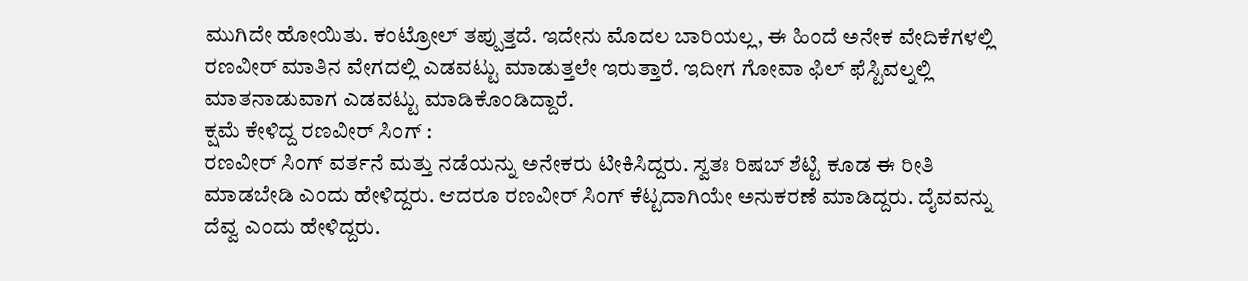ಮುಗಿದೇ ಹೋಯಿತು. ಕಂಟ್ರೋಲ್ ತಪ್ಪುತ್ತದೆ. ಇದೇನು ಮೊದಲ ಬಾರಿಯಲ್ಲ, ಈ ಹಿಂದೆ ಅನೇಕ ವೇದಿಕೆಗಳಲ್ಲಿ ರಣವೀರ್ ಮಾತಿನ ವೇಗದಲ್ಲಿ ಎಡವಟ್ಟು ಮಾಡುತ್ತಲೇ ಇರುತ್ತಾರೆ. ಇದೀಗ ಗೋವಾ ಫಿಲ್ ಫೆಸ್ಟಿವಲ್ನಲ್ಲಿ ಮಾತನಾಡುವಾಗ ಎಡವಟ್ಟು ಮಾಡಿಕೊಂಡಿದ್ದಾರೆ.
ಕ್ಷಮೆ ಕೇಳಿದ್ದ ರಣವೀರ್ ಸಿಂಗ್ :
ರಣವೀರ್ ಸಿಂಗ್ ವರ್ತನೆ ಮತ್ತು ನಡೆಯನ್ನು ಅನೇಕರು ಟೀಕಿಸಿದ್ದರು. ಸ್ವತಃ ರಿಷಬ್ ಶೆಟ್ಟಿ ಕೂಡ ಈ ರೀತಿ ಮಾಡಬೇಡಿ ಎಂದು ಹೇಳಿದ್ದರು. ಆದರೂ ರಣವೀರ್ ಸಿಂಗ್ ಕೆಟ್ಟದಾಗಿಯೇ ಅನುಕರಣೆ ಮಾಡಿದ್ದರು. ದೈವವನ್ನು ದೆವ್ವ ಎಂದು ಹೇಳಿದ್ದರು.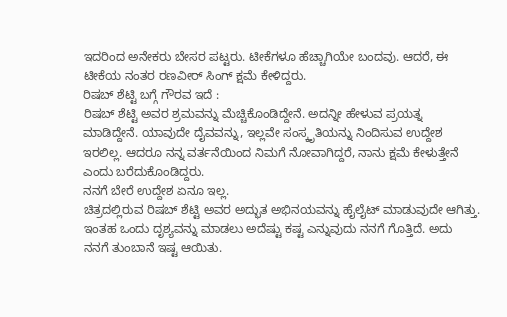ಇದರಿಂದ ಅನೇಕರು ಬೇಸರ ಪಟ್ಟರು. ಟೀಕೆಗಳೂ ಹೆಚ್ಚಾಗಿಯೇ ಬಂದವು. ಆದರೆ, ಈ ಟೀಕೆಯ ನಂತರ ರಣವೀರ್ ಸಿಂಗ್ ಕ್ಷಮೆ ಕೇಳಿದ್ದರು.
ರಿಷಬ್ ಶೆಟ್ಟಿ ಬಗ್ಗೆ ಗೌರವ ಇದೆ :
ರಿಷಬ್ ಶೆಟ್ಟಿ ಅವರ ಶ್ರಮವನ್ನು ಮೆಚ್ಚಿಕೊಂಡಿದ್ದೇನೆ. ಅದನ್ನೀ ಹೇಳುವ ಪ್ರಯತ್ನ ಮಾಡಿದ್ದೇನೆ. ಯಾವುದೇ ದೈವವನ್ನು, ಇಲ್ಲವೇ ಸಂಸ್ಕೃತಿಯನ್ನು ನಿಂದಿಸುವ ಉದ್ದೇಶ ಇರಲಿಲ್ಲ. ಆದರೂ ನನ್ನ ವರ್ತನೆಯಿಂದ ನಿಮಗೆ ನೋವಾಗಿದ್ದರೆ, ನಾನು ಕ್ಷಮೆ ಕೇಳುತ್ತೇನೆ ಎಂದು ಬರೆದುಕೊಂಡಿದ್ದರು.
ನನಗೆ ಬೇರೆ ಉದ್ದೇಶ ಏನೂ ಇಲ್ಲ.
ಚಿತ್ರದಲ್ಲಿರುವ ರಿಷಬ್ ಶೆಟ್ಟಿ ಅವರ ಅದ್ಭುತ ಅಭಿನಯವನ್ನು ಹೈಲೈಟ್ ಮಾಡುವುದೇ ಆಗಿತ್ತು. ಇಂತಹ ಒಂದು ದೃಶ್ಯವನ್ನು ಮಾಡಲು ಅದೆಷ್ಟು ಕಷ್ಟ ಎನ್ನುವುದು ನನಗೆ ಗೊತ್ತಿದೆ. ಅದು ನನಗೆ ತುಂಬಾನೆ ಇಷ್ಟ ಆಯಿತು.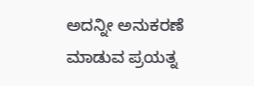ಅದನ್ನೀ ಅನುಕರಣೆ ಮಾಡುವ ಪ್ರಯತ್ನ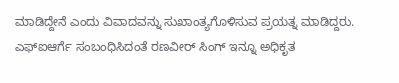ಮಾಡಿದ್ದೇನೆ ಎಂದು ವಿವಾದವನ್ನು ಸುಖಾಂತ್ಯಗೊಳಿಸುವ ಪ್ರಯತ್ನ ಮಾಡಿದ್ದರು. ಎಫ್ಐಆರ್ಗೆ ಸಂಬಂಧಿಸಿದಂತೆ ರಣವೀರ್ ಸಿಂಗ್ ಇನ್ನೂ ಅಧಿಕೃತ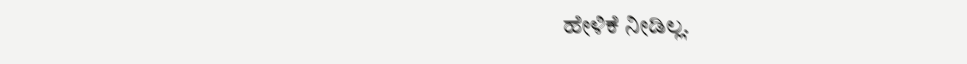ಹೇಳಿಕೆ ನೀಡಿಲ್ಲ.